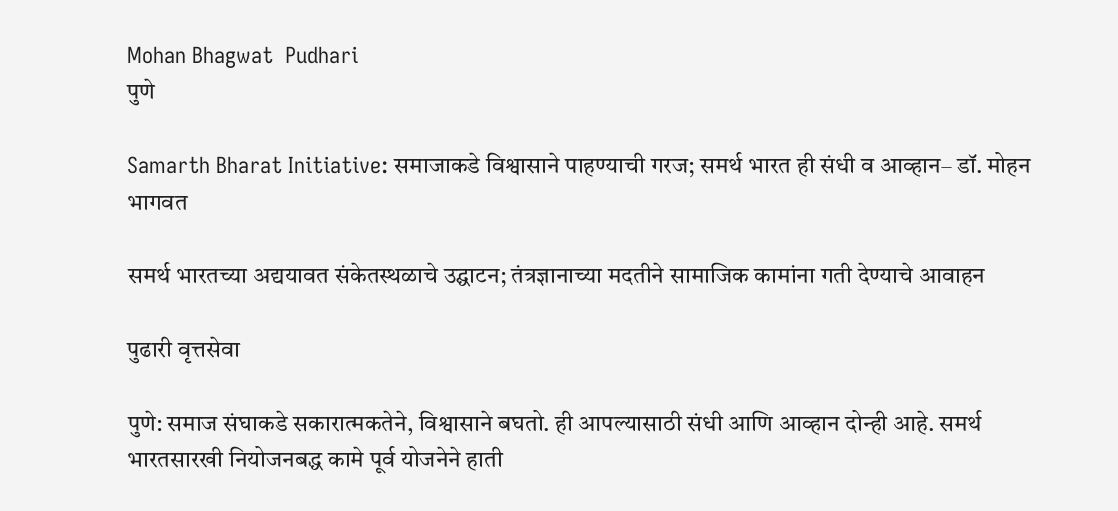Mohan Bhagwat  Pudhari
पुणे

Samarth Bharat Initiative: समाजाकडे विश्वासाने पाहण्याची गरज; समर्थ भारत ही संधी व आव्हान– डॉ. मोहन भागवत

समर्थ भारतच्या अद्ययावत संकेतस्थळाचे उद्घाटन; तंत्रज्ञानाच्या मदतीने सामाजिक कामांना गती देण्याचे आवाहन

पुढारी वृत्तसेवा

पुणे: समाज संघाकडे सकारात्मकतेने, विश्वासाने बघतो. ही आपल्यासाठी संधी आणि आव्हान दोन्ही आहे. समर्थ भारतसारखी नियोजनबद्ध कामे पूर्व योजनेने हाती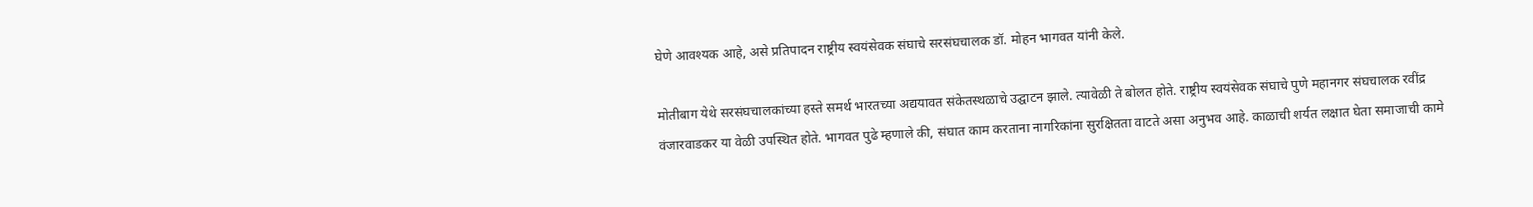घेणे आवश्यक आहे, असे प्रतिपादन राष्ट्रीय स्वयंसेवक संघाचे सरसंघचालक डॉ. मोहन भागवत यांनी केले.

मोतीबाग येथे सरसंघचालकांच्या हस्ते समर्थ भारतच्या अद्ययावत संकेतस्थळाचे उद्घाटन झाले. त्यावेळी ते बोलत होते. राष्ट्रीय स्वयंसेवक संघाचे पुणे महानगर संघचालक रवींद्र वंजारवाडकर या वेळी उपस्थित होते. भागवत पुढे म्हणाले की, संघात काम करताना नागरिकांना सुरक्षितता वाटते असा अनुभव आहे. काळाची शर्यत लक्षात घेता समाजाची कामे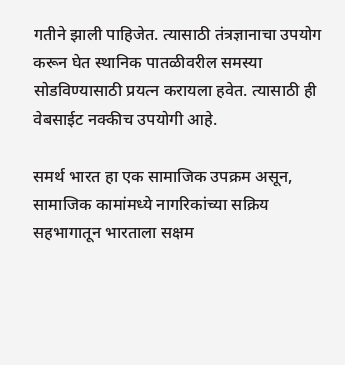गतीने झाली पाहिजेत. त्यासाठी तंत्रज्ञानाचा उपयोग करून घेत स्थानिक पातळीवरील समस्या सोडविण्यासाठी प्रयत्न करायला हवेत. त्यासाठी ही वेबसाईट नक्कीच उपयोगी आहे.

समर्थ भारत हा एक सामाजिक उपक्रम असून, सामाजिक कामांमध्ये नागरिकांच्या सक्रिय सहभागातून भारताला सक्षम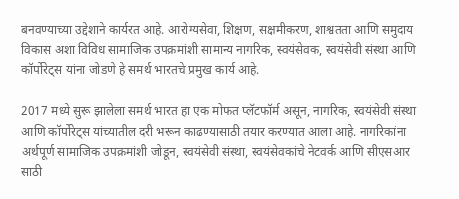बनवण्याच्या उद्देशाने कार्यरत आहे. आरोग्यसेवा, शिक्षण, सक्षमीकरण, शाश्वतता आणि समुदाय विकास अशा विविध सामाजिक उपक्रमांशी सामान्य नागरिक, स्वयंसेवक, स्वयंसेवी संस्था आणि कॉर्पोरेट्‌‍स यांना जोडणे हे समर्थ भारतचे प्रमुख कार्य आहे.

2017 मध्ये सुरू झालेला समर्थ भारत हा एक मोफत प्लॅटफॉर्म असून, नागरिक, स्वयंसेवी संस्था आणि कॉर्पोरेट्‌‍स यांच्यातील दरी भरून काढण्यासाठी तयार करण्यात आला आहे. नागरिकांना अर्थपूर्ण सामाजिक उपक्रमांशी जोडून, स्वयंसेवी संस्था, स्वयंसेवकांचे नेटवर्क आणि सीएसआर साठी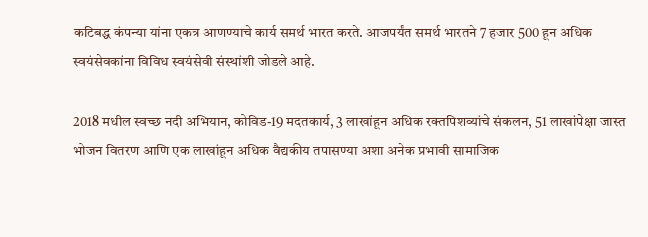कटिबद्ध कंपन्या यांना एकत्र आणण्याचे कार्य समर्थ भारत करते. आजपर्यंत समर्थ भारतने 7 हजार 500 हून अधिक स्वयंसेवकांना विविध स्वयंसेवी संस्थांशी जोडले आहे.

2018 मधील स्वच्छ नदी अभियान, कोविड-19 मदतकार्य, 3 लाखांहून अधिक रक्तपिशव्यांचे संकलन, 51 लाखांपेक्षा जास्त भोजन वितरण आणि एक लाखांहून अधिक वैद्यकीय तपासण्या अशा अनेक प्रभावी सामाजिक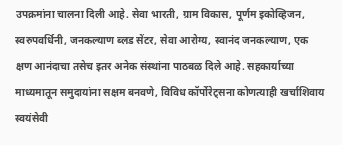उपक्रमांना चालना दिली आहे. सेवा भारती, ग्राम विकास, पूर्णम इकोव्हिजन, स्वरुपवर्धिनी, जनकल्याण ब्लड सेंटर, सेवा आरोग्य, स्वानंद जनकल्याण, एक क्षण आनंदाचा तसेच इतर अनेक संस्थांना पाठबळ दिले आहे. सहकार्याच्या माध्यमातून समुदायांना सक्षम बनवणे, विविध कॉर्पोरेट्‌‍सना कोणत्याही खर्चाशिवाय स्वयंसेवी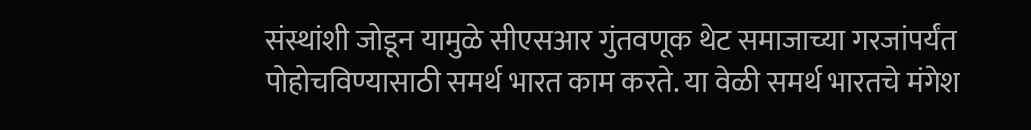संस्थांशी जोडून यामुळे सीएसआर गुंतवणूक थेट समाजाच्या गरजांपर्यंत पोहोचविण्यासाठी समर्थ भारत काम करते. या वेळी समर्थ भारतचे मंगेश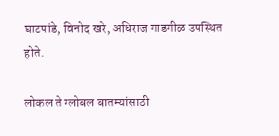घाटपांडे, विनोद खरे, अधिराज गाडगीळ उपस्थित होते.

लोकल ते ग्लोबल बातम्यांसाठी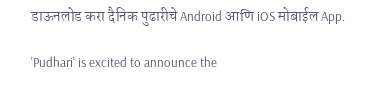डाऊनलोड करा दैनिक पुढारीचे Android आणि iOS मोबाईल App.

'Pudhari' is excited to announce the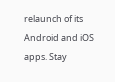relaunch of its Android and iOS apps. Stay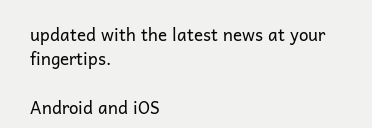updated with the latest news at your fingertips.

Android and iOS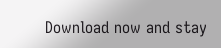Download now and stay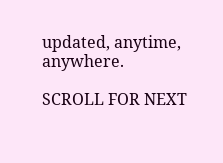updated, anytime, anywhere.

SCROLL FOR NEXT